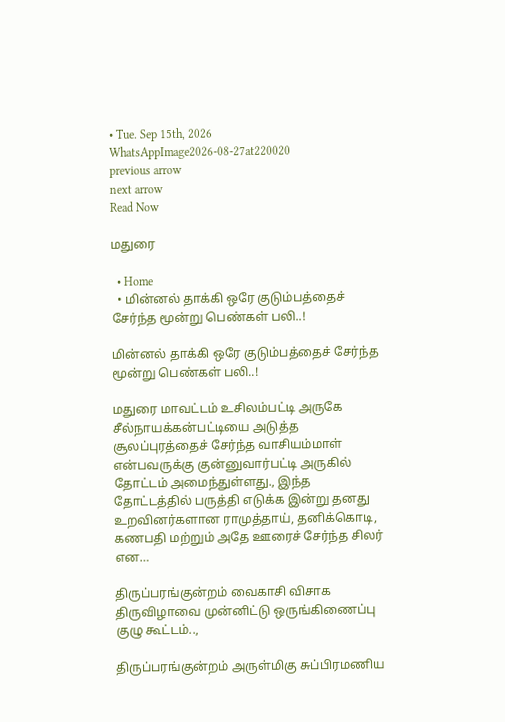• Tue. Sep 15th, 2026
WhatsAppImage2026-08-27at220020
previous arrow
next arrow
Read Now

மதுரை

  • Home
  • மின்னல் தாக்கி ஒரே குடும்பத்தைச் சேர்ந்த மூன்று பெண்கள் பலி..!

மின்னல் தாக்கி ஒரே குடும்பத்தைச் சேர்ந்த மூன்று பெண்கள் பலி..!

மதுரை மாவட்டம் உசிலம்பட்டி அருகே சீல்நாயக்கன்பட்டியை அடுத்த சூலப்புரத்தைச் சேர்ந்த வாசியம்மாள் என்பவருக்கு குன்னுவார்பட்டி அருகில் தோட்டம் அமைந்துள்ளது., இந்த தோட்டத்தில் பருத்தி எடுக்க இன்று தனது உறவினர்களான ராமுத்தாய், தனிக்கொடி, கணபதி மற்றும் அதே ஊரைச் சேர்ந்த சிலர் என…

திருப்பரங்குன்றம் வைகாசி விசாக திருவிழாவை முன்னிட்டு ஒருங்கிணைப்பு குழு கூட்டம்..,

திருப்பரங்குன்றம் அருள்மிகு சுப்பிரமணிய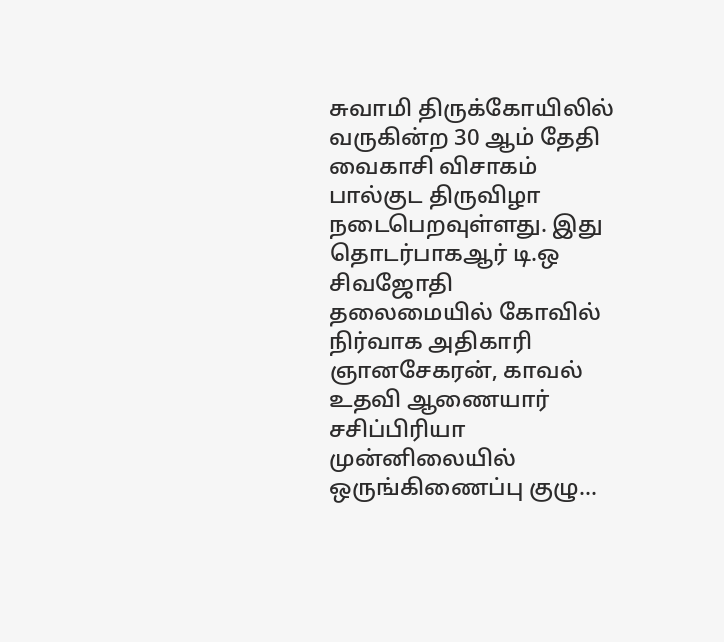சுவாமி திருக்கோயிலில் வருகின்ற 30 ஆம் தேதி வைகாசி விசாகம் பால்குட திருவிழா நடைபெறவுள்ளது. இது தொடர்பாகஆர் டி.ஒ சிவஜோதி தலைமையில் கோவில் நிர்வாக அதிகாரி ஞானசேகரன், காவல் உதவி ஆணையார் சசிப்பிரியா முன்னிலையில் ஒருங்கிணைப்பு குழு…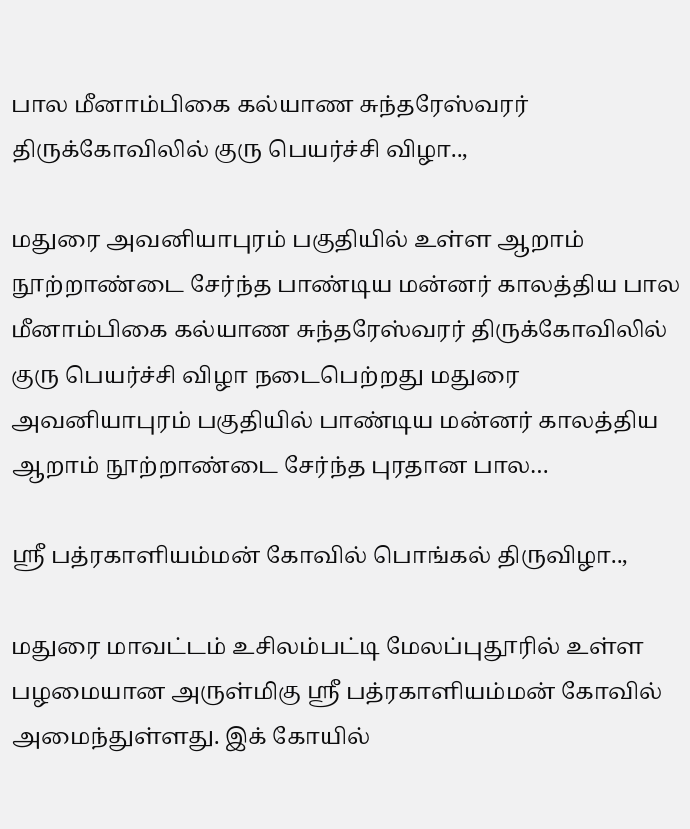பால மீனாம்பிகை கல்யாண சுந்தரேஸ்வரர் திருக்கோவிலில் குரு பெயர்ச்சி விழா..,

மதுரை அவனியாபுரம் பகுதியில் உள்ள ஆறாம் நூற்றாண்டை சேர்ந்த பாண்டிய மன்னர் காலத்திய பால மீனாம்பிகை கல்யாண சுந்தரேஸ்வரர் திருக்கோவிலில் குரு பெயர்ச்சி விழா நடைபெற்றது மதுரை அவனியாபுரம் பகுதியில் பாண்டிய மன்னர் காலத்திய ஆறாம் நூற்றாண்டை சேர்ந்த புரதான பால…

ஸ்ரீ பத்ரகாளியம்மன் கோவில் பொங்கல் திருவிழா..,

மதுரை மாவட்டம் உசிலம்பட்டி மேலப்புதூரில் உள்ள பழமையான அருள்மிகு ஸ்ரீ பத்ரகாளியம்மன் கோவில் அமைந்துள்ளது. இக் கோயில்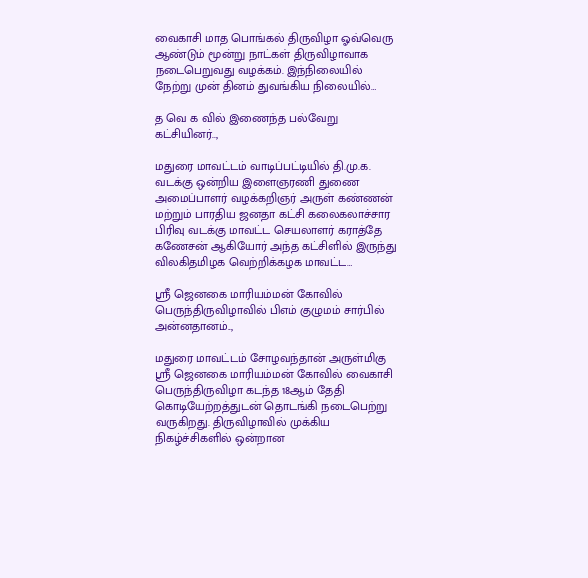வைகாசி மாத பொங்கல் திருவிழா ஓவ்வெரு ஆண்டும் மூன்று நாட்கள் திருவிழாவாக நடைபெறுவது வழக்கம். இந்நிலையில் நேற்று முன் தினம் துவங்கிய நிலையில்…

த வெ க வில் இணைந்த பல்வேறு கட்சியினர்..,

மதுரை மாவட்டம் வாடிப்பட்டியில் தி.மு.க. வடக்கு ஒன்றிய இளைஞரணி துணை அமைப்பாளர் வழக்கறிஞர் அருள் கண்ணன் மற்றும் பாரதிய ஜனதா கட்சி கலைகலாச்சார பிரிவு வடக்கு மாவட்ட செயலாளர் கராத்தே கணேசன் ஆகியோர் அந்த கட்சிளில் இருந்து விலகிதமிழக வெற்றிக்கழக மாவட்ட…

ஸ்ரீ ஜெனகை மாரியம்மன் கோவில் பெருந்திருவிழாவில் பிஎம் குழுமம் சார்பில் அன்னதானம்..,

மதுரை மாவட்டம் சோழவந்தான் அருள்மிகு ஸ்ரீ ஜெனகை மாரியம்மன் கோவில் வைகாசி பெருந்திருவிழா கடந்த 18ஆம் தேதி கொடியேற்றத்துடன் தொடங்கி நடைபெற்று வருகிறது. திருவிழாவில் முக்கிய நிகழ்ச்சிகளில் ஒன்றான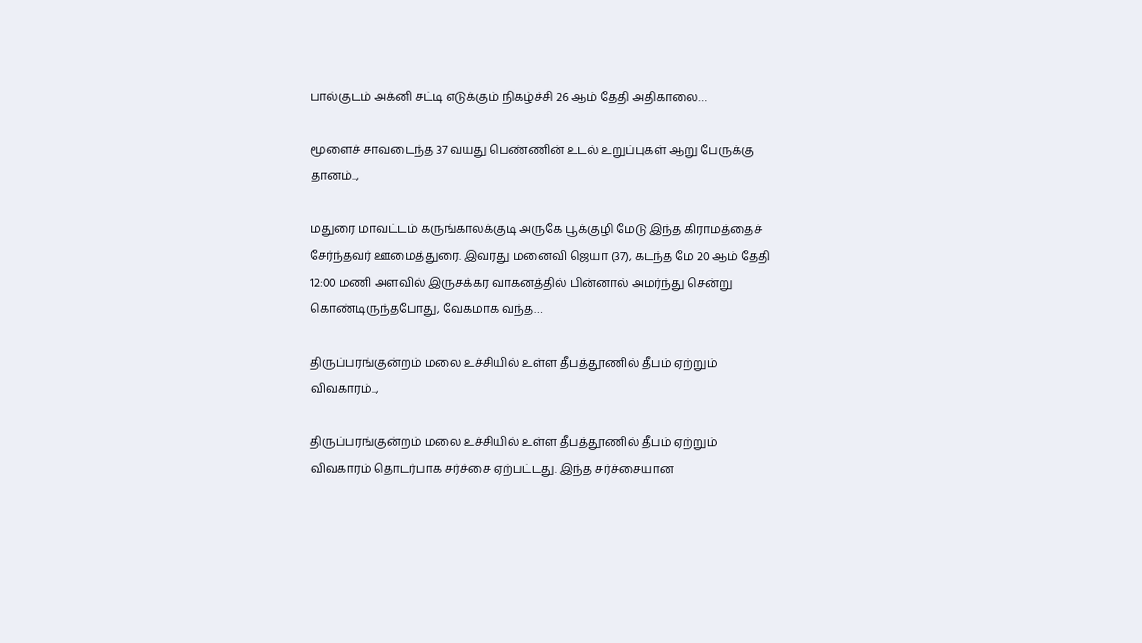பால்குடம் அக்னி சட்டி எடுக்கும் நிகழ்ச்சி 26 ஆம் தேதி அதிகாலை…

மூளைச் சாவடைந்த 37 வயது பெண்ணின் உடல் உறுப்புகள் ஆறு பேருக்கு தானம்..,

மதுரை மாவட்டம் கருங்காலக்குடி அருகே பூக்குழி மேடு இந்த கிராமத்தைச் சேர்ந்தவர் ஊமைத்துரை. இவரது மனைவி ஜெயா (37), கடந்த மே 20 ஆம் தேதி 12:00 மணி அளவில் இருசக்கர வாகனத்தில் பின்னால் அமர்ந்து சென்று கொண்டிருந்தபோது, வேகமாக வந்த…

திருப்பரங்குன்றம் மலை உச்சியில் உள்ள தீபத்தூணில் தீபம் ஏற்றும் விவகாரம்..,

திருப்பரங்குன்றம் மலை உச்சியில் உள்ள தீபத்தூணில் தீபம் ஏற்றும் விவகாரம் தொடர்பாக சர்ச்சை ஏற்பட்டது. இந்த சர்ச்சையான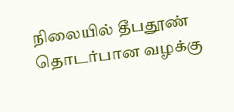நிலையில் தீபதூண் தொடர்பான வழக்கு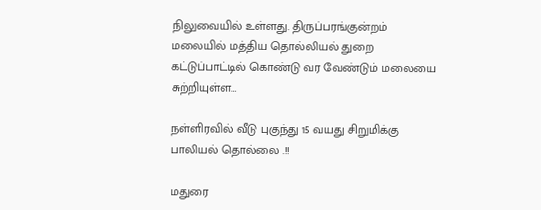நிலுவையில் உள்ளது. திருப்பரங்குன்றம் மலையில் மத்திய தொல்லியல் துறை கட்டுப்பாட்டில் கொண்டு வர வேண்டும் மலையை சுற்றியுள்ள…

நள்ளிரவில் வீடு புகுந்து 15 வயது சிறுமிக்கு பாலியல் தொல்லை .!!

மதுரை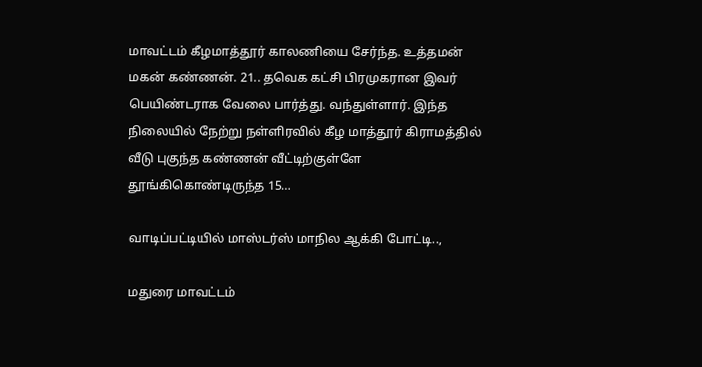மாவட்டம் கீழமாத்தூர் காலணியை சேர்ந்த. உத்தமன் மகன் கண்ணன். 21.. தவெக கட்சி பிரமுகரான இவர் பெயிண்டராக வேலை பார்த்து. வந்துள்ளார். இந்த நிலையில் நேற்று நள்ளிரவில் கீழ மாத்தூர் கிராமத்தில் வீடு புகுந்த கண்ணன் வீட்டிற்குள்ளே தூங்கிகொண்டிருந்த 15…

வாடிப்பட்டியில் மாஸ்டர்ஸ் மாநில ஆக்கி போட்டி..,

மதுரை மாவட்டம்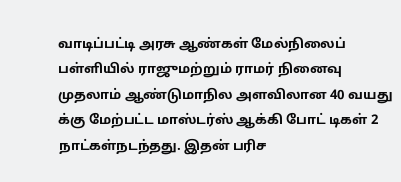வாடிப்பட்டி அரசு ஆண்கள் மேல்நிலைப் பள்ளியில் ராஜுமற்றும் ராமர் நினைவு முதலாம் ஆண்டுமாநில அளவிலான 40 வயது க்கு மேற்பட்ட மாஸ்டர்ஸ் ஆக்கி போட் டிகள் 2 நாட்கள்நடந்தது. இதன் பரிச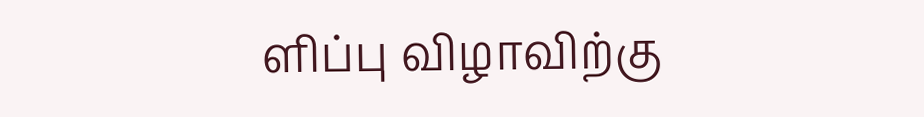ளிப்பு விழாவிற்கு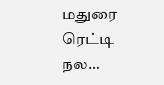மதுரை ரெட்டி நல…